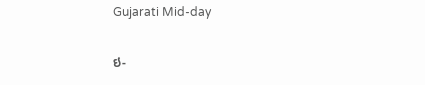Gujarati Mid-day

ઇ-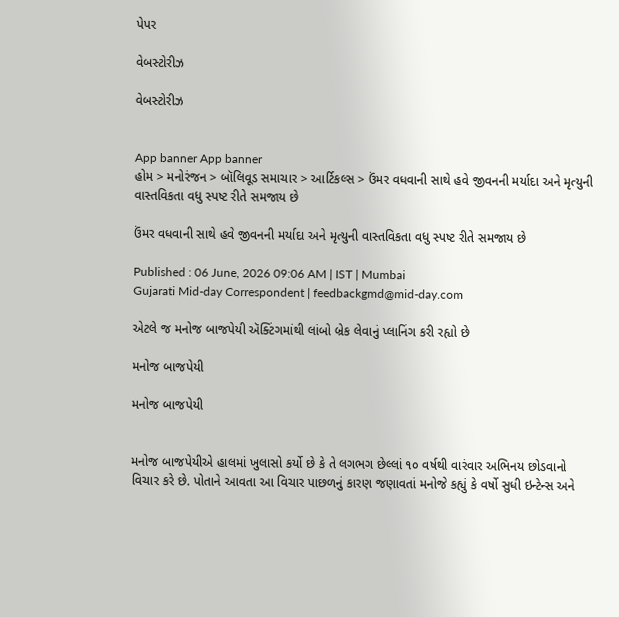પેપર

વેબસ્ટોરીઝ

વેબસ્ટોરીઝ


App banner App banner
હોમ > મનોરંજન > બૉલિવૂડ સમાચાર > આર્ટિકલ્સ > ઉંમર વધવાની સાથે હવે જીવનની મર્યાદા અને મૃત્યુની વાસ્તવિકતા વધુ સ્પષ્ટ રીતે સમજાય છે

ઉંમર વધવાની સાથે હવે જીવનની મર્યાદા અને મૃત્યુની વાસ્તવિકતા વધુ સ્પષ્ટ રીતે સમજાય છે

Published : 06 June, 2026 09:06 AM | IST | Mumbai
Gujarati Mid-day Correspondent | feedbackgmd@mid-day.com

એટલે જ મનોજ બાજપેયી ઍક્ટિંગમાંથી લાંબો બ્રેક લેવાનું પ્લાનિંગ કરી રહ્યો છે

મનોજ બાજપેયી

મનોજ બાજપેયી


મનોજ બાજપેયીએ હાલમાં ખુલાસો કર્યો છે કે તે લગભગ છેલ્લાં ૧૦ વર્ષથી વારંવાર અભિનય છોડવાનો વિચાર કરે છે. પોતાને આવતા આ વિચાર પાછળનું કારણ જણાવતાં મનોજે કહ્યું કે વર્ષો સુધી ઇન્ટેન્સ અને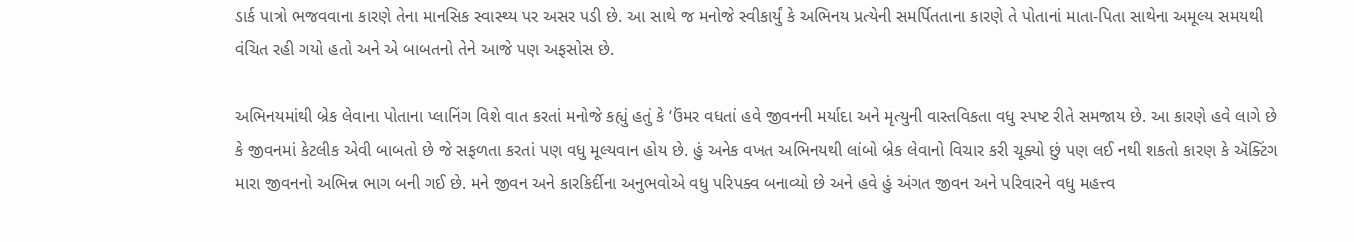ડાર્ક પાત્રો ભજવવાના કારણે તેના માનસિક સ્વાસ્થ્ય પર અસર પડી છે. આ સાથે જ મનોજે સ્વીકાર્યું કે અભિનય પ્રત્યેની સમર્પિતતાના કારણે તે પોતાનાં માતા-પિતા સાથેના અમૂલ્ય સમયથી વંચિત રહી ગયો હતો અને એ બાબતનો તેને આજે પણ અફસોસ છે.

અભિનયમાંથી બ્રેક લેવાના પોતાના પ્લાનિંગ વિશે વાત કરતાં મનોજે કહ્યું હતું કે ‘ઉંમર વધતાં હવે જીવનની મર્યાદા અને મૃત્યુની વાસ્તવિકતા વધુ સ્પષ્ટ રીતે સમજાય છે. આ કારણે હવે લાગે છે કે જીવનમાં કેટલીક એવી બાબતો છે જે સફળતા કરતાં પણ વધુ મૂલ્યવાન હોય છે. હું અનેક વખત અભિનયથી લાંબો બ્રેક લેવાનો વિચાર કરી ચૂક્યો છું પણ લઈ નથી શકતો કારણ કે ઍક્ટિંગ મારા જીવનનો અભિન્ન ભાગ બની ગઈ છે. મને જીવન અને કારકિર્દીના અનુભવોએ વધુ પરિપક્વ બનાવ્યો છે અને હવે હું અંગત જીવન અને પરિવારને વધુ મહત્ત્વ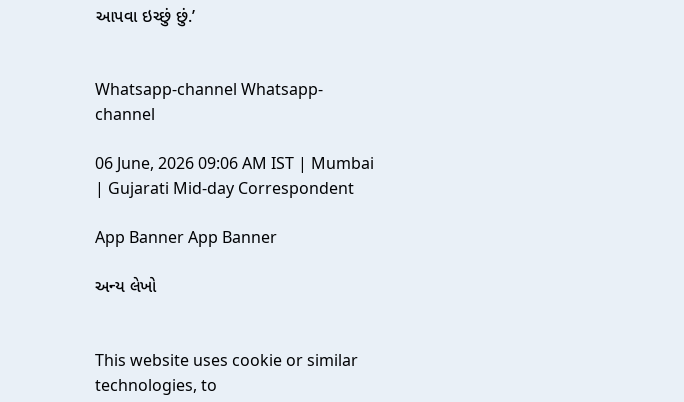આપવા ઇચ્છું છું.’


Whatsapp-channel Whatsapp-channel

06 June, 2026 09:06 AM IST | Mumbai | Gujarati Mid-day Correspondent

App Banner App Banner

અન્ય લેખો


This website uses cookie or similar technologies, to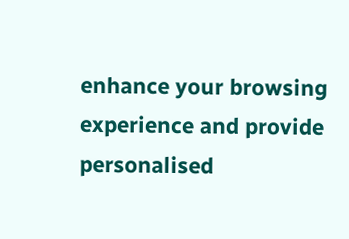enhance your browsing experience and provide personalised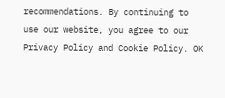recommendations. By continuing to use our website, you agree to our Privacy Policy and Cookie Policy. OK